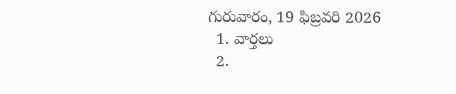గురువారం, 19 ఫిబ్రవరి 2026
  1. వార్తలు
  2.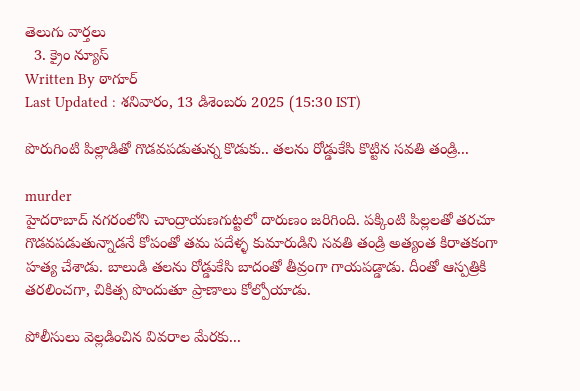తెలుగు వార్తలు
  3. క్రైం న్యూస్
Written By ఠాగూర్
Last Updated : శనివారం, 13 డిశెంబరు 2025 (15:30 IST)

పొరుగింటి పిల్లాడితో గొడవపడుతున్న కొడుకు.. తలను రోడ్డుకేసి కొట్టిన సవతి తండ్రి...

murder
హైదరాబాద్ నగరంలోని చాంద్రాయణగుట్టలో దారుణం జరిగింది. పక్కింటి పిల్లలతో తరచూ గొడవపడుతున్నాడనే కోపంతో తమ పదేళ్ళ కుమారుడిని సవతి తండ్రి అత్యంత కిరాతకంగా హత్య చేశాడు. బాలుడి తలను రోడ్డుకేసి బాదంతో తీవ్రంగా గాయపడ్డాడు. దీంతో ఆస్పత్రికి తరలించగా, చికిత్స పొందుతూ ప్రాణాలు కోల్పోయాడు.

పోలీసులు వెల్లడించిన వివరాల మేరకు...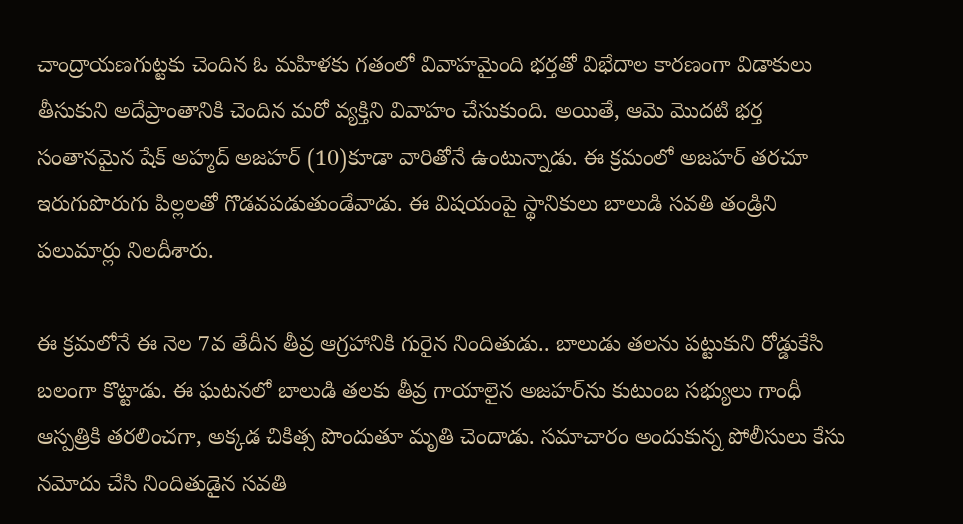చాంద్రాయణగుట్టకు చెందిన ఓ మహిళకు గతంలో వివాహమైంది భర్తతో విభేదాల కారణంగా విడాకులు తీసుకుని అదేప్రాంతానికి చెందిన మరో వ్యక్తిని వివాహం చేసుకుంది. అయితే, ఆమె మొదటి భర్త సంతానమైన షేక్ అహ్మద్ అజహర్ (10)కూడా వారితోనే ఉంటున్నాడు. ఈ క్రమంలో అజహర్ తరచూ ఇరుగుపొరుగు పిల్లలతో గొడవపడుతుండేవాడు. ఈ విషయంపై స్థానికులు బాలుడి సవతి తండ్రిని పలుమార్లు నిలదీశారు.

ఈ క్రమలోనే ఈ నెల 7వ తేదీన తీవ్ర ఆగ్రహానికి గురైన నిందితుడు.. బాలుడు తలను పట్టుకుని రోడ్డుకేసి బలంగా కొట్టాడు. ఈ ఘటనలో బాలుడి తలకు తీవ్ర గాయాలైన అజహర్‌ను కుటుంబ సభ్యులు గాంధీ ఆస్పత్రికి తరలించగా, అక్కడ చికిత్స పొందుతూ మృతి చెందాడు. సమాచారం అందుకున్న పోలీసులు కేసు నమోదు చేసి నిందితుడైన సవతి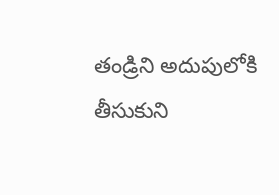తండ్రిని అదుపులోకి తీసుకుని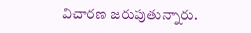విచారణ జరుపుతున్నారు.